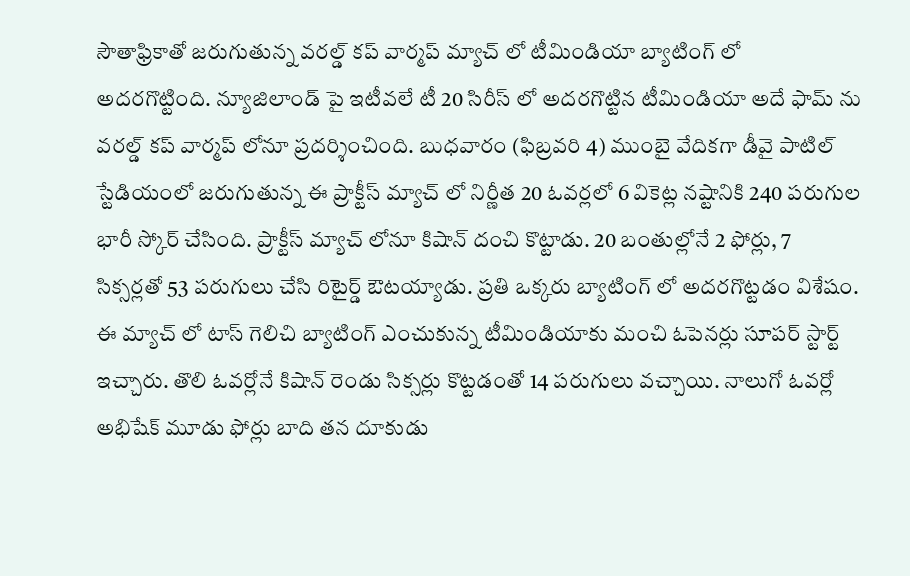సౌతాఫ్రికాతో జరుగుతున్న వరల్డ్ కప్ వార్మప్ మ్యాచ్ లో టీమిండియా బ్యాటింగ్ లో అదరగొట్టింది. న్యూజిలాండ్ పై ఇటీవలే టీ 20 సిరీస్ లో అదరగొట్టిన టీమిండియా అదే ఫామ్ ను వరల్డ్ కప్ వార్మప్ లోనూ ప్రదర్శించింది. బుధవారం (ఫిబ్రవరి 4) ముంబై వేదికగా డీవై పాటిల్ స్టేడియంలో జరుగుతున్న ఈ ప్రాక్టీస్ మ్యాచ్ లో నిర్ణీత 20 ఓవర్లలో 6 వికెట్ల నష్టానికి 240 పరుగుల భారీ స్కోర్ చేసింది. ప్రాక్టీస్ మ్యాచ్ లోనూ కిషాన్ దంచి కొట్టాడు. 20 బంతుల్లోనే 2 ఫోర్లు, 7 సిక్సర్లతో 53 పరుగులు చేసి రిటైర్డ్ ఔటయ్యాడు. ప్రతి ఒక్కరు బ్యాటింగ్ లో అదరగొట్టడం విశేషం.
ఈ మ్యాచ్ లో టాస్ గెలిచి బ్యాటింగ్ ఎంచుకున్న టీమిండియాకు మంచి ఓపెనర్లు సూపర్ స్టార్ట్ ఇచ్చారు. తొలి ఓవర్లోనే కిషాన్ రెండు సిక్సర్లు కొట్టడంతో 14 పరుగులు వచ్చాయి. నాలుగో ఓవర్లో అభిషేక్ మూడు ఫోర్లు బాది తన దూకుడు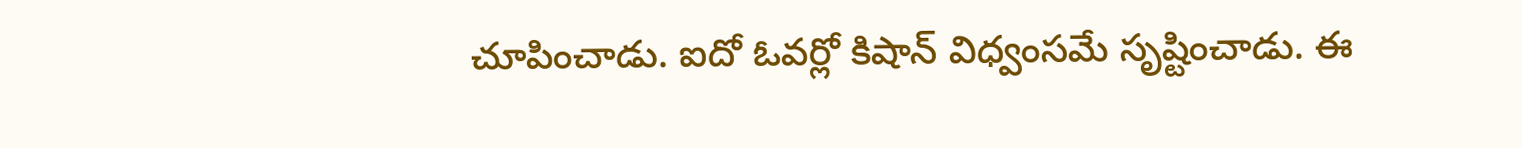చూపించాడు. ఐదో ఓవర్లో కిషాన్ విధ్వంసమే సృష్టించాడు. ఈ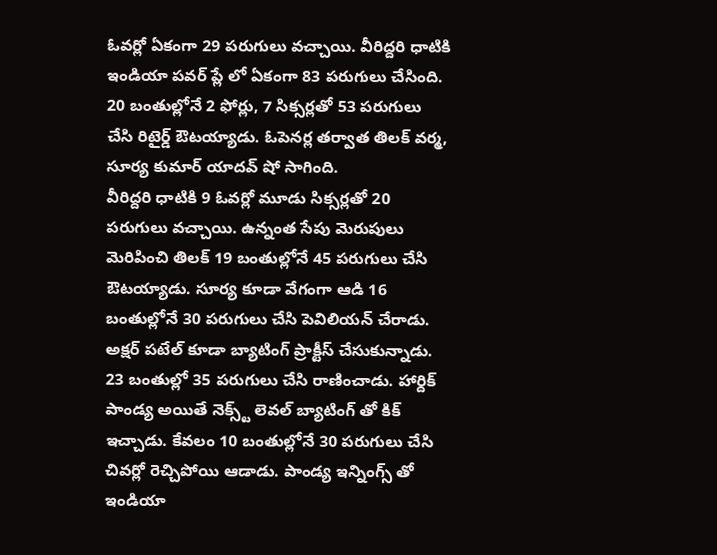ఓవర్లో ఏకంగా 29 పరుగులు వచ్చాయి. వీరిద్దరి ధాటికి ఇండియా పవర్ ప్లే లో ఏకంగా 83 పరుగులు చేసింది. 20 బంతుల్లోనే 2 ఫోర్లు, 7 సిక్సర్లతో 53 పరుగులు చేసి రిటైర్డ్ ఔటయ్యాడు. ఓపెనర్ల తర్వాత తిలక్ వర్మ, సూర్య కుమార్ యాదవ్ షో సాగింది.
వీరిద్దరి ధాటికి 9 ఓవర్లో మూడు సిక్సర్లతో 20 పరుగులు వచ్చాయి. ఉన్నంత సేపు మెరుపులు మెరిపించి తిలక్ 19 బంతుల్లోనే 45 పరుగులు చేసి ఔటయ్యాడు. సూర్య కూడా వేగంగా ఆడి 16 బంతుల్లోనే 30 పరుగులు చేసి పెవిలియన్ చేరాడు. అక్షర్ పటేల్ కూడా బ్యాటింగ్ ప్రాక్టీస్ చేసుకున్నాడు. 23 బంతుల్లో 35 పరుగులు చేసి రాణించాడు. హార్దిక్ పాండ్య అయితే నెక్స్ట్ లెవల్ బ్యాటింగ్ తో కిక్ ఇచ్చాడు. కేవలం 10 బంతుల్లోనే 30 పరుగులు చేసి చివర్లో రెచ్చిపోయి ఆడాడు. పాండ్య ఇన్నింగ్స్ తో ఇండియా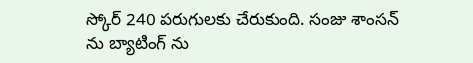స్కోర్ 240 పరుగులకు చేరుకుంది. సంజు శాంసన్ ను బ్యాటింగ్ ను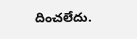దించలేదు.